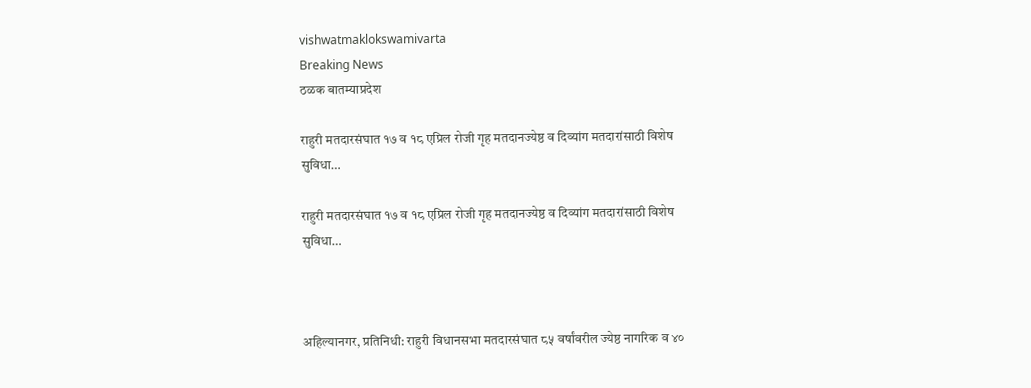vishwatmaklokswamivarta
Breaking News
ठळक बातम्याप्रदेश

राहुरी मतदारसंघात १७ व १८ एप्रिल रोजी गृह मतदानज्येष्ठ व दिव्यांग मतदारांसाठी विशेष सुविधा…

राहुरी मतदारसंघात १७ व १८ एप्रिल रोजी गृह मतदानज्येष्ठ व दिव्यांग मतदारांसाठी विशेष सुविधा…



अहिल्यानगर, प्रतिनिधी: राहुरी विधानसभा मतदारसंघात ८५ वर्षांवरील ज्येष्ठ नागरिक व ४०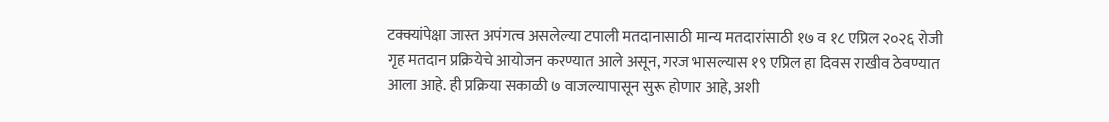टक्क्यांपेक्षा जास्त अपंगत्व असलेल्या टपाली मतदानासाठी मान्य मतदारांसाठी १७ व १८ एप्रिल २०२६ रोजी गृह मतदान प्रक्रियेचे आयोजन करण्यात आले असून, गरज भासल्यास १९ एप्रिल हा दिवस राखीव ठेवण्यात आला आहे. ही प्रक्रिया सकाळी ७ वाजल्यापासून सुरू होणार आहे, अशी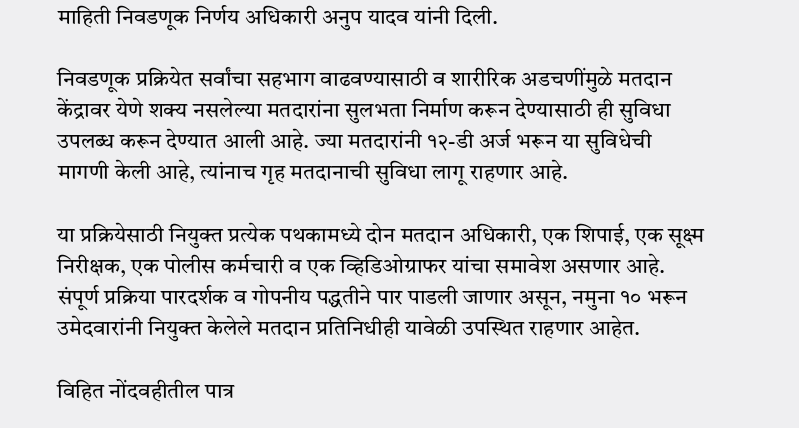माहिती निवडणूक निर्णय अधिकारी अनुप यादव यांनी दिली.

निवडणूक प्रक्रियेत सर्वांचा सहभाग वाढवण्यासाठी व शारीरिक अडचणींमुळे मतदान केंद्रावर येणे शक्य नसलेल्या मतदारांना सुलभता निर्माण करून देण्यासाठी ही सुविधा उपलब्ध करून देण्यात आली आहे. ज्या मतदारांनी १२-डी अर्ज भरून या सुविधेची मागणी केली आहे, त्यांनाच गृह मतदानाची सुविधा लागू राहणार आहे.

या प्रक्रियेसाठी नियुक्त प्रत्येक पथकामध्ये दोन मतदान अधिकारी, एक शिपाई, एक सूक्ष्म निरीक्षक, एक पोलीस कर्मचारी व एक व्हिडिओग्राफर यांचा समावेश असणार आहे. संपूर्ण प्रक्रिया पारदर्शक व गोपनीय पद्धतीने पार पाडली जाणार असून, नमुना १० भरून उमेदवारांनी नियुक्त केलेले मतदान प्रतिनिधीही यावेळी उपस्थित राहणार आहेत.

विहित नोंदवहीतील पात्र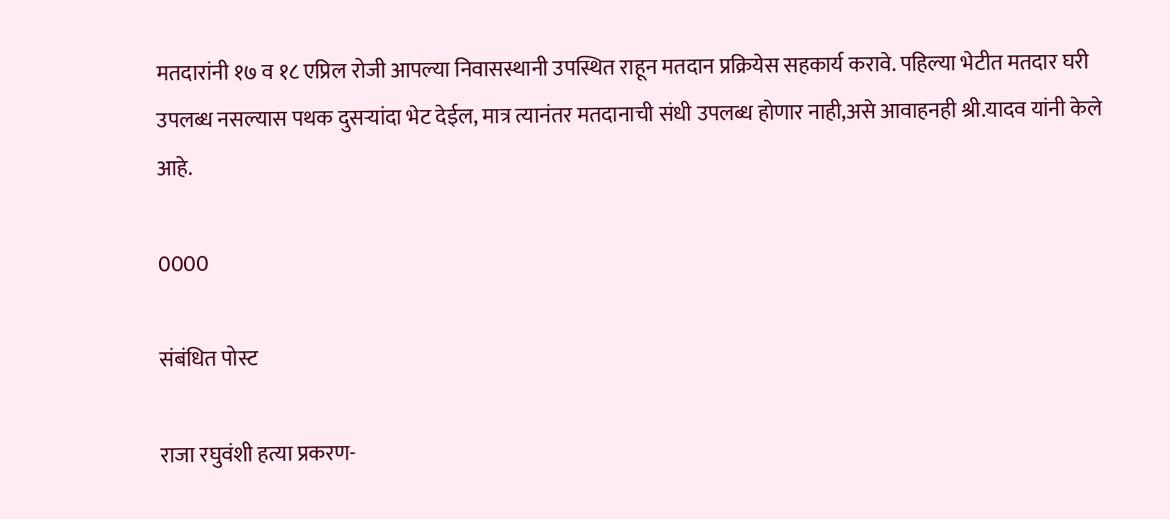मतदारांनी १७ व १८ एप्रिल रोजी आपल्या निवासस्थानी उपस्थित राहून मतदान प्रक्रियेस सहकार्य करावे. पहिल्या भेटीत मतदार घरी उपलब्ध नसल्यास पथक दुसऱ्यांदा भेट देईल, मात्र त्यानंतर मतदानाची संधी उपलब्ध होणार नाही,असे आवाहनही श्री.यादव यांनी केले आहे.

0000

संबंधित पोस्ट

राजा रघुवंशी हत्या प्रकरण-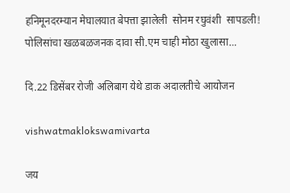हनिमूनदरम्यान मेघालयात बेपत्ता झालेली  सोनम रघुवंशी  सापडली! पोलिसांचा खळबळजनक दावा सी.एम चाही मोठा खुलासा…

दि.22 डिसेंबर रोजी अलिबाग येथे डाक अदालतीचे आयोजन

vishwatmaklokswamivarta

जय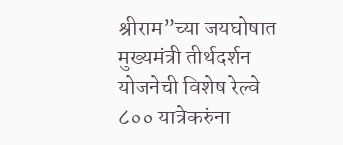श्रीराम”च्या जयघोषात मुख्यमंत्री तीर्थदर्शन योजनेची विशेष रेल्वे ८०० यात्रेकरुंना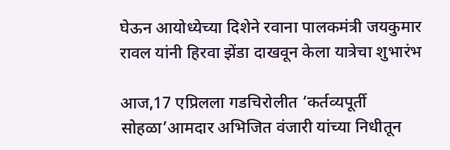घेऊन आयोध्येच्या दिशेने रवाना पालकमंत्री जयकुमार रावल यांनी हिरवा झेंडा दाखवून केला यात्रेचा शुभारंभ

आज,17 एप्रिलला गडचिरोलीत ‘कर्तव्यपूर्ती सोहळा’आमदार अभिजित वंजारी यांच्या निधीतून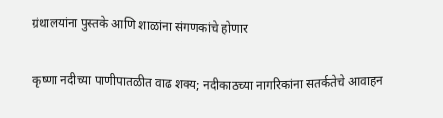ग्रंथालयांना पुस्तके आणि शाळांना संगणकांचे होणार

कृष्णा नदीच्या पाणीपातळीत वाढ शक्य; नदीकाठच्या नागरिकांना सतर्कतेचे आवाहन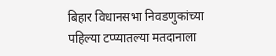बिहार विधानसभा निवडणुकांच्या पहिल्या टप्प्यातल्या मतदानाला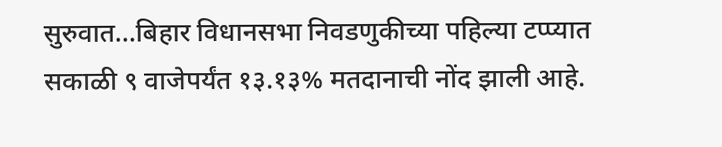सुरुवात…बिहार विधानसभा निवडणुकीच्या पहिल्या टप्प्यात सकाळी ९ वाजेपर्यंत १३.१३% मतदानाची नोंद झाली आहे.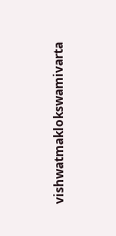vishwatmaklokswamivarta